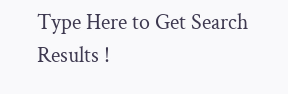Type Here to Get Search Results !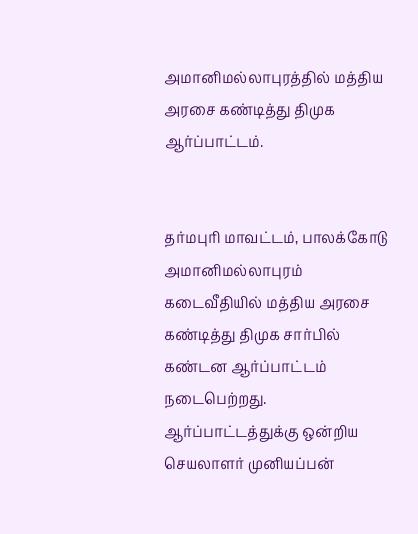அமானிமல்லாபுரத்தில் மத்திய அரசை கண்டித்து திமுக ஆர்ப்பாட்டம்.


தர்மபுரி மாவட்டம், பாலக்கோடு அமானிமல்லாபுரம் கடைவீதியில் மத்திய அரசை கண்டித்து திமுக சார்பில் கண்டன ஆர்ப்பாட்டம் நடைபெற்றது. ஆர்ப்பாட்டத்துக்கு ஒன்றிய செயலாளர் முனியப்பன்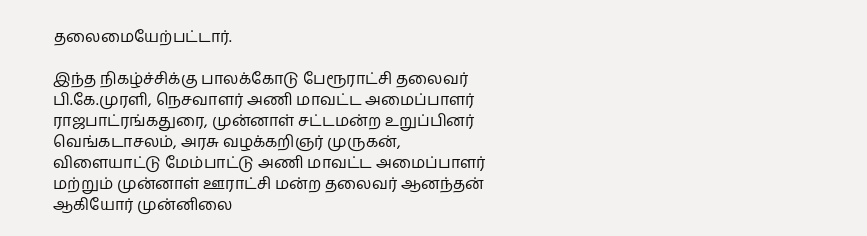தலைமையேற்பட்டார்.

இந்த நிகழ்ச்சிக்கு பாலக்கோடு பேரூராட்சி தலைவர் பி.கே.முரளி, நெசவாளர் அணி மாவட்ட அமைப்பாளர் ராஜபாட்ரங்கதுரை, முன்னாள் சட்டமன்ற உறுப்பினர் வெங்கடாசலம், அரசு வழக்கறிஞர் முருகன், விளையாட்டு மேம்பாட்டு அணி மாவட்ட அமைப்பாளர் மற்றும் முன்னாள் ஊராட்சி மன்ற தலைவர் ஆனந்தன் ஆகியோர் முன்னிலை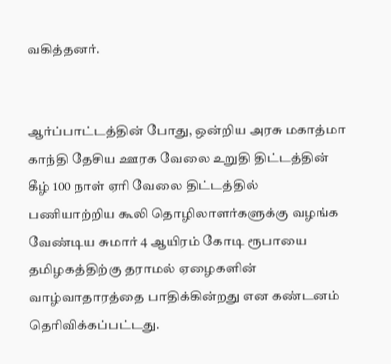வகித்தனர்.


ஆர்ப்பாட்டத்தின் போது, ஒன்றிய அரசு மகாத்மா காந்தி தேசிய ஊரக வேலை உறுதி திட்டத்தின் கீழ் 100 நாள் ஏரி வேலை திட்டத்தில் பணியாற்றிய கூலி தொழிலாளர்களுக்கு வழங்க வேண்டிய சுமார் 4 ஆயிரம் கோடி ரூபாயை தமிழகத்திற்கு தராமல் ஏழைகளின் வாழ்வாதாரத்தை பாதிக்கின்றது என கண்டனம் தெரிவிக்கப்பட்டது.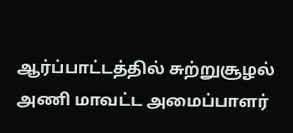ஆர்ப்பாட்டத்தில் சுற்றுசூழல் அணி மாவட்ட அமைப்பாளர்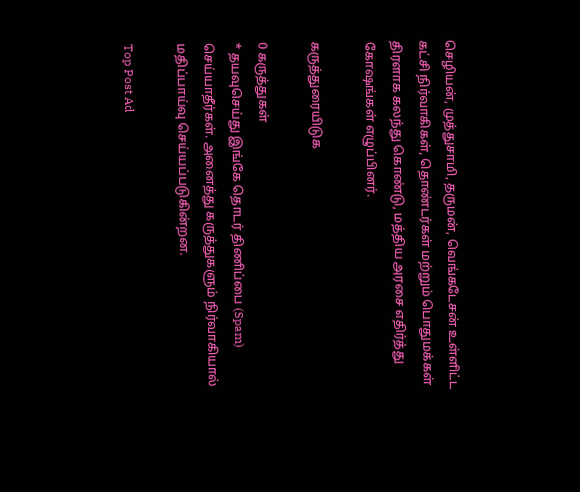செழியன், முத்துசாமி, தருமன், வெங்கடேசன் உள்ளிட்ட கட்சி நிர்வாகிகள், தொண்டர்கள் மற்றும் பொதுமக்கள் திரளாக கலந்து கொண்டு, மத்திய அரசை எதிர்த்து கோஷங்கள் எழுப்பினர்.

கருத்துரையிடுக

0 கருத்துகள்
* தயவுசெய்து இங்கே தொடர் திணிப்பை (Spam) செய்யாதீர்கள். அனைத்து கருத்துகளும் நிர்வாகியால் மதிப்பாய்வு செய்யப்படுகின்றன.

Top Post Ad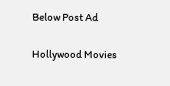Below Post Ad

Hollywood Movies